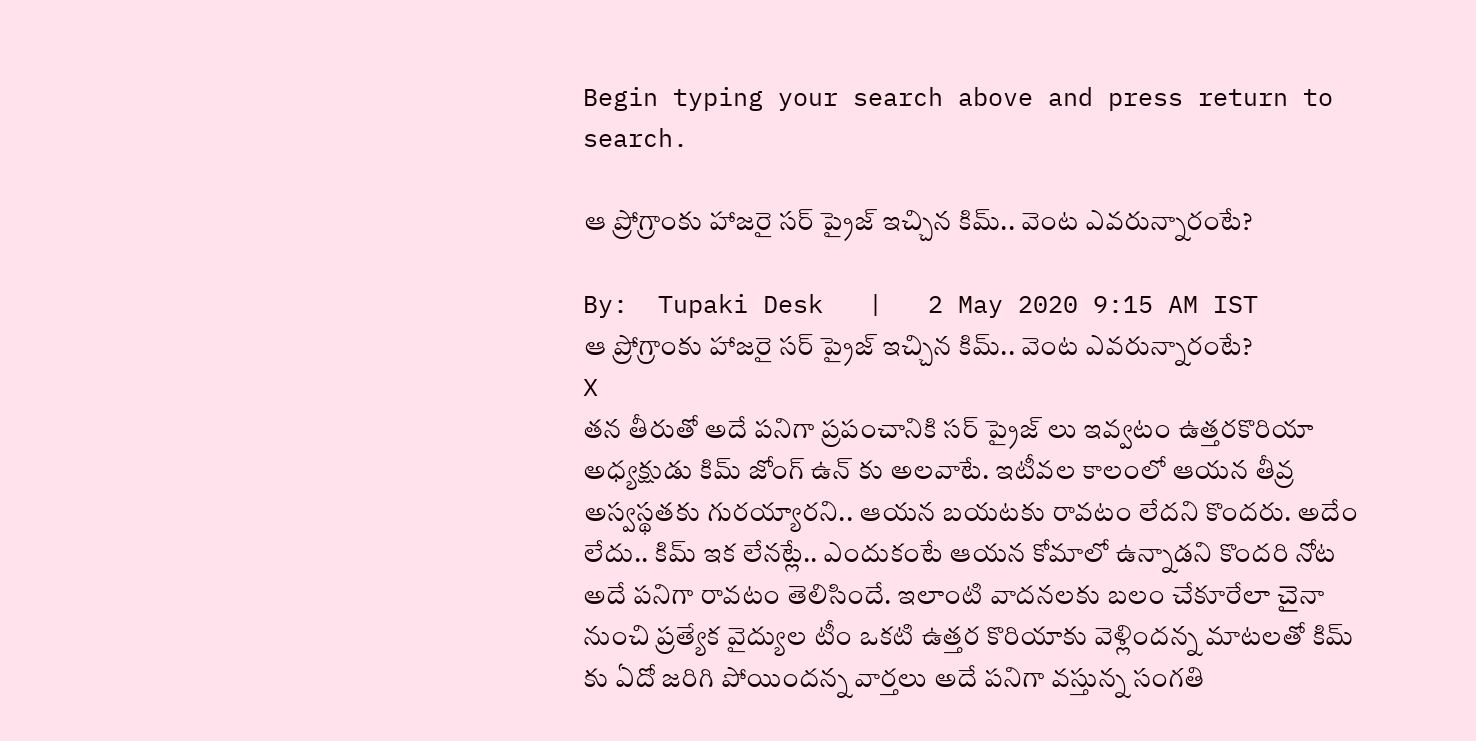Begin typing your search above and press return to search.

ఆ ప్రోగ్రాంకు హాజరై సర్ ప్రైజ్ ఇచ్చిన కిమ్.. వెంట ఎవరున్నారంటే?

By:  Tupaki Desk   |   2 May 2020 9:15 AM IST
ఆ ప్రోగ్రాంకు హాజరై సర్ ప్రైజ్ ఇచ్చిన కిమ్.. వెంట ఎవరున్నారంటే?
X
తన తీరుతో అదే పనిగా ప్రపంచానికి సర్ ప్రైజ్ లు ఇవ్వటం ఉత్తరకొరియా అధ్యక్షుడు కిమ్ జోంగ్ ఉన్ కు అలవాటే. ఇటీవల కాలంలో ఆయన తీవ్ర అస్వస్థతకు గురయ్యారని.. ఆయన బయటకు రావటం లేదని కొందరు. అదేం లేదు.. కిమ్ ఇక లేనట్లే.. ఎందుకంటే ఆయన కోమాలో ఉన్నాడని కొందరి నోట అదే పనిగా రావటం తెలిసిందే. ఇలాంటి వాదనలకు బలం చేకూరేలా చైనా నుంచి ప్రత్యేక వైద్యుల టీం ఒకటి ఉత్తర కొరియాకు వెళ్లిందన్న మాటలతో కిమ్ కు ఏదో జరిగి పోయిందన్న వార్తలు అదే పనిగా వస్తున్న సంగతి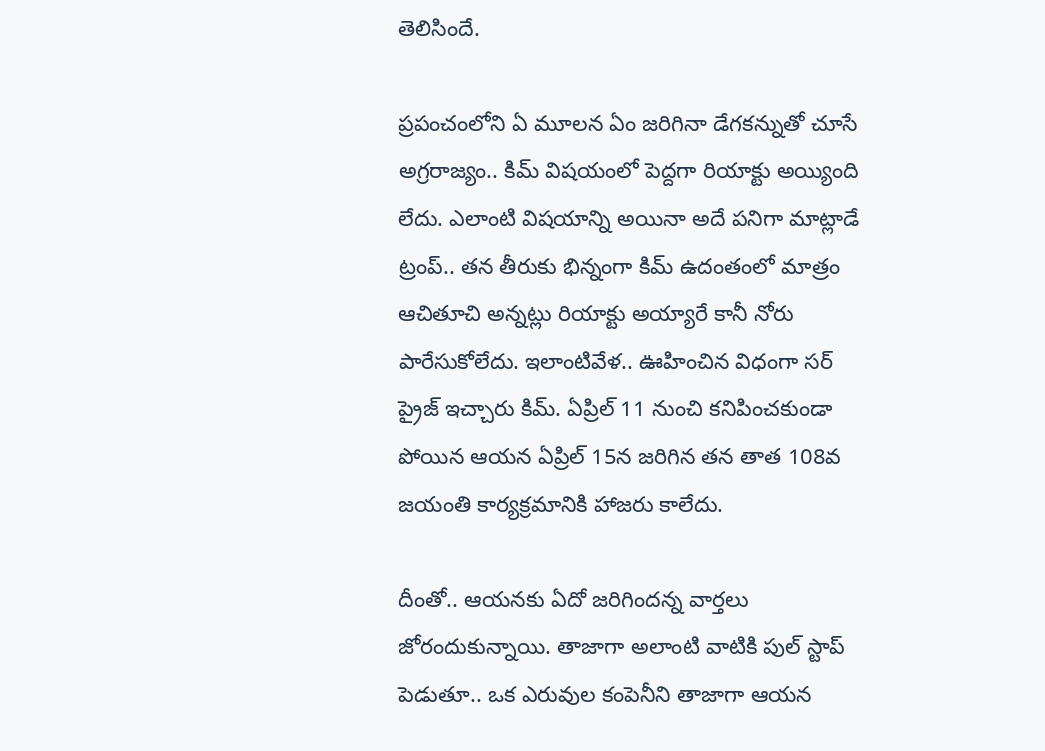తెలిసిందే.

ప్రపంచంలోని ఏ మూలన ఏం జరిగినా డేగకన్నుతో చూసే అగ్రరాజ్యం.. కిమ్ విషయంలో పెద్దగా రియాక్టు అయ్యింది లేదు. ఎలాంటి విషయాన్ని అయినా అదే పనిగా మాట్లాడే ట్రంప్.. తన తీరుకు భిన్నంగా కిమ్ ఉదంతంలో మాత్రం ఆచితూచి అన్నట్లు రియాక్టు అయ్యారే కానీ నోరు పారేసుకోలేదు. ఇలాంటివేళ.. ఊహించిన విధంగా సర్ ప్రైజ్ ఇచ్చారు కిమ్. ఏప్రిల్ 11 నుంచి కనిపించకుండా పోయిన ఆయన ఏప్రిల్ 15న జరిగిన తన తాత 108వ జయంతి కార్యక్రమానికి హాజరు కాలేదు.

దీంతో.. ఆయనకు ఏదో జరిగిందన్న వార్తలు జోరందుకున్నాయి. తాజాగా అలాంటి వాటికి పుల్ స్టాప్ పెడుతూ.. ఒక ఎరువుల కంపెనీని తాజాగా ఆయన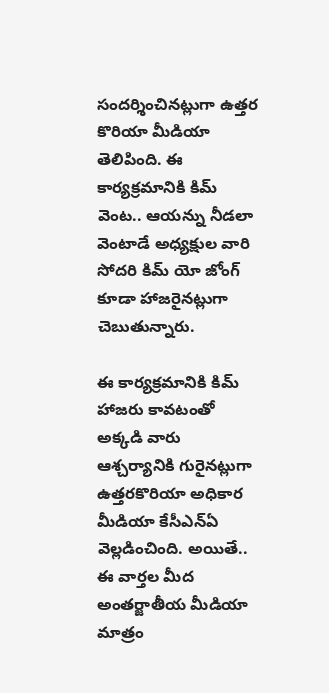సందర్శించినట్లుగా ఉత్తర కొరియా మీడియా తెలిపింది. ఈ కార్యక్రమానికి కిమ్ వెంట.. ఆయన్ను నీడలా వెంటాడే అధ్యక్షుల వారి సోదరి కిమ్ యో జోంగ్ కూడా హాజరైనట్లుగా చెబుతున్నారు.

ఈ కార్యక్రమానికి కిమ్ హాజరు కావటంతో అక్కడి వారు ఆశ్చర్యానికి గురైనట్లుగా ఉత్తరకొరియా అధికార మీడియా కేసీఎన్ఏ వెల్లడించింది. అయితే.. ఈ వార్తల మీద అంతర్జాతీయ మీడియా మాత్రం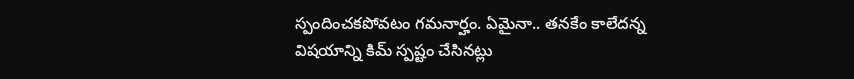స్పందించకపోవటం గమనార్హం. ఏమైనా.. తనకేం కాలేదన్న విషయాన్ని కిమ్ స్పష్టం చేసినట్లు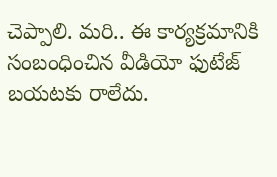చెప్పాలి. మరి.. ఈ కార్యక్రమానికి సంబంధించిన వీడియో ఫుటేజ్ బయటకు రాలేదు.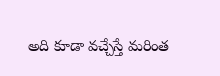అది కూడా వచ్చేస్తే మరింత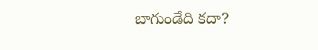బాగుండేది కదా?